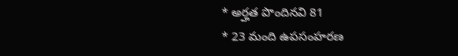* అర్హత పొందినవి 81
* 23 మంది ఉపసంహరణ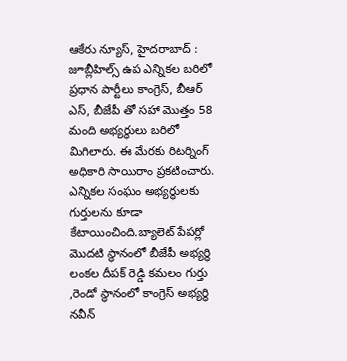ఆకేరు న్యూస్, హైదరాబాద్ : జూబ్లీహిల్స్ ఉప ఎన్నికల బరిలో ప్రధాన పార్టీలు కాంగ్రెస్, బీఆర్ ఎస్, బీజేపీ తో సహా మొత్తం 58 మంది అభ్యర్థులు బరిలో మిగిలారు. ఈ మేరకు రిటర్నింగ్ అధికారి సాయిరాం ప్రకటించారు. ఎన్నికల సంఘం అభ్యర్థులకు గుర్తులను కూడా కేటాయించింది.బ్యాలెట్ పేపర్లో మొదటి స్థానంలో బీజేపీ అభ్యర్థి లంకల దీపక్ రెడ్డి కమలం గుర్తు ,రెండో స్థానంలో కాంగ్రెస్ అభ్యర్థి నవీన్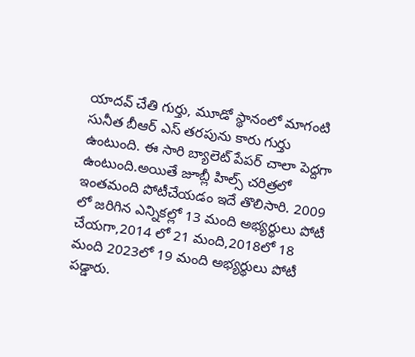యాదవ్ చేతి గుర్తు, మూడో స్థానంలో మాగంటి సునీత బీఆర్ ఎస్ తరపును కారు గుర్తు ఉంటుంది. ఈ సారి బ్యాలెట్ పేపర్ చాలా పెద్దగా ఉంటుంది.అయితే జూబ్లీ హిల్స్ చరిత్రలో ఇంతమంది పోటీచేయడం ఇదే తొలిసారి. 2009 లో జరిగిన ఎన్నికల్లో 13 మంది అభ్యర్థులు పోటీ చేయగా,2014 లో 21 మంది,2018లో 18 మంది 2023లో 19 మంది అభ్యర్థులు పోటీ పడ్డారు.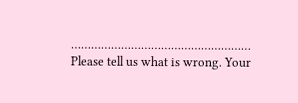………………………………………………
Please tell us what is wrong. Your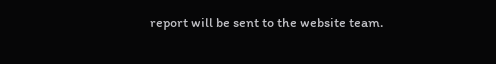report will be sent to the website team.